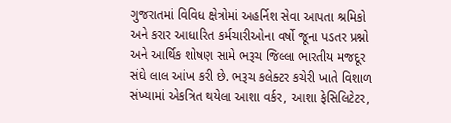ગુજરાતમાં વિવિધ ક્ષેત્રોમાં અહર્નિશ સેવા આપતા શ્રમિકો અને કરાર આધારિત કર્મચારીઓના વર્ષો જૂના પડતર પ્રશ્નો અને આર્થિક શોષણ સામે ભરૂચ જિલ્લા ભારતીય મજદૂર સંઘે લાલ આંખ કરી છે. ભરૂચ કલેક્ટર કચેરી ખાતે વિશાળ સંખ્યામાં એકત્રિત થયેલા આશા વર્કર, આશા ફેસિલિટેટર,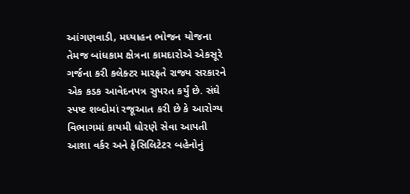આંગણવાડી, મધ્યાહન ભોજન યોજના તેમજ બાંધકામ ક્ષેત્રના કામદારોએ એકસૂરે ગર્જના કરી કલેક્ટર મારફતે રાજ્ય સરકારને એક કડક આવેદનપત્ર સુપરત કર્યું છે. સંઘે સ્પષ્ટ શબ્દોમાં રજૂઆત કરી છે કે આરોગ્ય વિભાગમાં કાયમી ધોરણે સેવા આપતી આશા વર્કર અને ફેસિલિટેટર બહેનોનું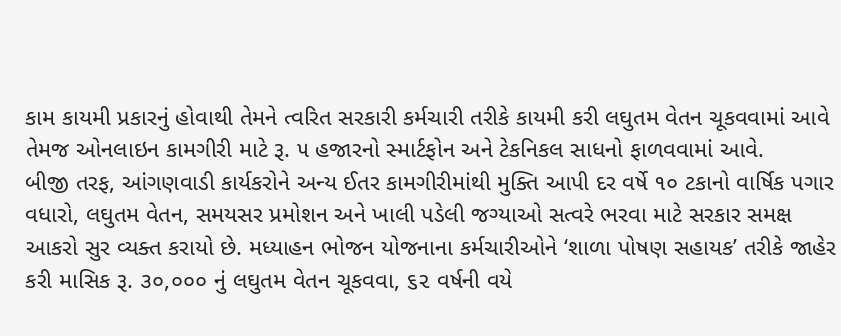કામ કાયમી પ્રકારનું હોવાથી તેમને ત્વરિત સરકારી કર્મચારી તરીકે કાયમી કરી લઘુતમ વેતન ચૂકવવામાં આવે તેમજ ઓનલાઇન કામગીરી માટે રૂ. ૫ હજારનો સ્માર્ટફોન અને ટેકનિકલ સાધનો ફાળવવામાં આવે.
બીજી તરફ, આંગણવાડી કાર્યકરોને અન્ય ઈતર કામગીરીમાંથી મુક્તિ આપી દર વર્ષે ૧૦ ટકાનો વાર્ષિક પગાર વધારો, લઘુતમ વેતન, સમયસર પ્રમોશન અને ખાલી પડેલી જગ્યાઓ સત્વરે ભરવા માટે સરકાર સમક્ષ આકરો સુર વ્યક્ત કરાયો છે. મધ્યાહન ભોજન યોજનાના કર્મચારીઓને ‘શાળા પોષણ સહાયક’ તરીકે જાહેર કરી માસિક રૂ. ૩૦,૦૦૦ નું લઘુતમ વેતન ચૂકવવા, ૬૨ વર્ષની વયે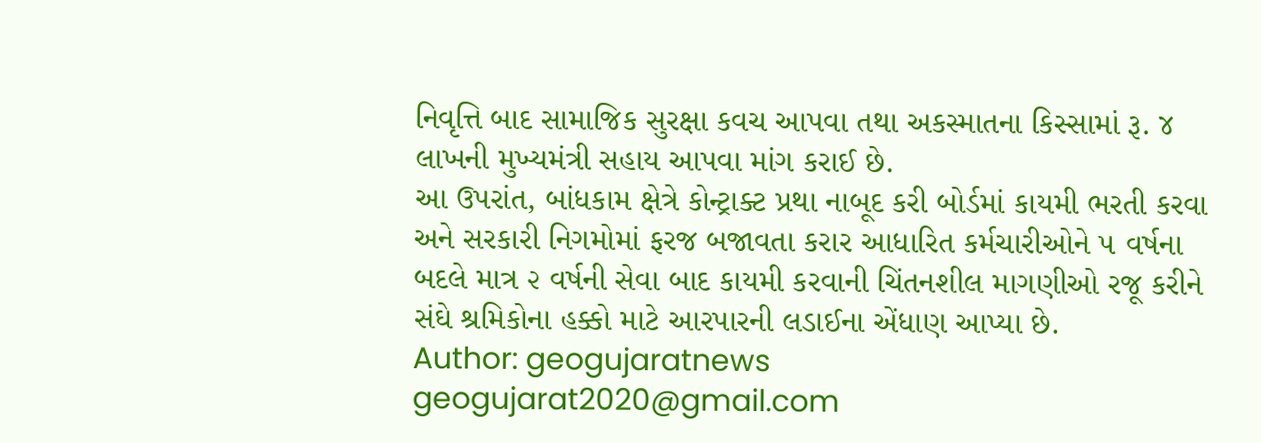નિવૃત્તિ બાદ સામાજિક સુરક્ષા કવચ આપવા તથા અકસ્માતના કિસ્સામાં રૂ. ૪ લાખની મુખ્યમંત્રી સહાય આપવા માંગ કરાઈ છે.
આ ઉપરાંત, બાંધકામ ક્ષેત્રે કોન્ટ્રાક્ટ પ્રથા નાબૂદ કરી બોર્ડમાં કાયમી ભરતી કરવા અને સરકારી નિગમોમાં ફરજ બજાવતા કરાર આધારિત કર્મચારીઓને ૫ વર્ષના બદલે માત્ર ૨ વર્ષની સેવા બાદ કાયમી કરવાની ચિંતનશીલ માગણીઓ રજૂ કરીને સંઘે શ્રમિકોના હક્કો માટે આરપારની લડાઈના એંધાણ આપ્યા છે.
Author: geogujaratnews
geogujarat2020@gmail.com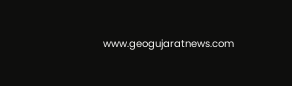www.geogujaratnews.com